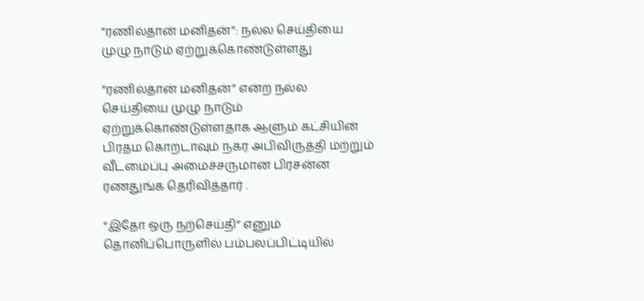”ரணில்தான் மனிதன்”: நல்ல செய்தியை முழு நாடும் ஏற்றுக்கொண்டுள்ளது

”ரணில்தான் மனிதன்” என்ற நல்ல செய்தியை முழு நாடும் ஏற்றுக்கொண்டுள்ளதாக ஆளும் கட்சியின் பிரதம கொறடாவும் நகர அபிவிருத்தி மற்றும் வீடமைப்பு அமைச்சருமான பிரசன்ன ரணதுங்க தெரிவித்தார் .

“இதோ ஒரு நற்செய்தி“ எனும் தொனிப்பொருளில் பம்பலப்பிட்டியில்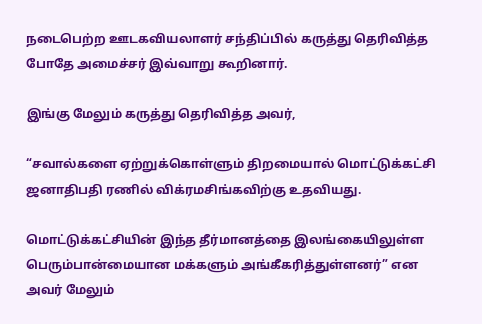நடைபெற்ற ஊடகவியலாளர் சந்திப்பில் கருத்து தெரிவித்த போதே அமைச்சர் இவ்வாறு கூறினார்.

இங்கு மேலும் கருத்து தெரிவித்த அவர்,

“சவால்களை ஏற்றுக்கொள்ளும் திறமையால் மொட்டுக்கட்சி ஜனாதிபதி ரணில் விக்ரமசிங்கவிற்கு உதவியது.

மொட்டுக்கட்சியின் இந்த தீர்மானத்தை இலங்கையிலுள்ள பெரும்பான்மையான மக்களும் அங்கீகரித்துள்ளனர்” என அவர் மேலும்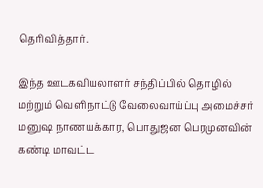தெரிவித்தார்.

இந்த ஊடகவியலாளர் சந்திப்பில் தொழில் மற்றும் வெளிநாட்டு வேலைவாய்ப்பு அமைச்சர் மனுஷ நாணயக்கார, பொதுஜன பெரமுனவின் கண்டி மாவட்ட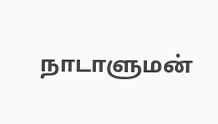நாடாளுமன்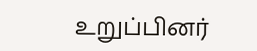உறுப்பினர்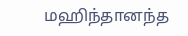மஹிந்தானந்த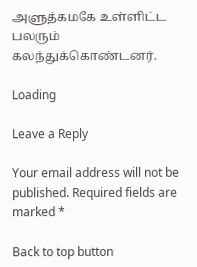அளுத்கமகே உள்ளிட்ட பலரும் கலந்துக்கொண்டனர்.

Loading

Leave a Reply

Your email address will not be published. Required fields are marked *

Back to top button